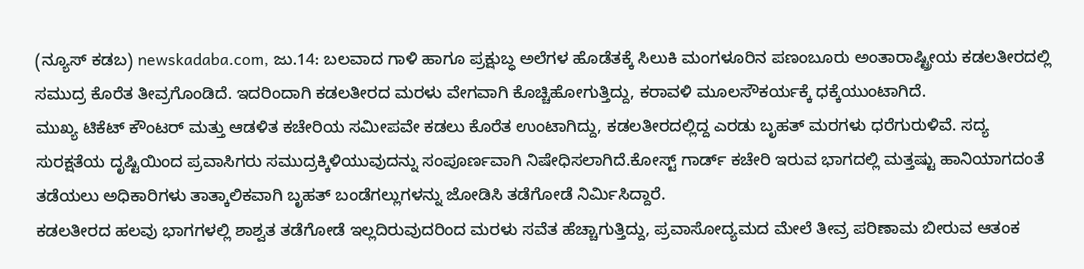(ನ್ಯೂಸ್ ಕಡಬ) newskadaba.com, ಜು.14: ಬಲವಾದ ಗಾಳಿ ಹಾಗೂ ಪ್ರಕ್ಷುಬ್ಧ ಅಲೆಗಳ ಹೊಡೆತಕ್ಕೆ ಸಿಲುಕಿ ಮಂಗಳೂರಿನ ಪಣಂಬೂರು ಅಂತಾರಾಷ್ಟ್ರೀಯ ಕಡಲತೀರದಲ್ಲಿ ಸಮುದ್ರ ಕೊರೆತ ತೀವ್ರಗೊಂಡಿದೆ. ಇದರಿಂದಾಗಿ ಕಡಲತೀರದ ಮರಳು ವೇಗವಾಗಿ ಕೊಚ್ಚಿಹೋಗುತ್ತಿದ್ದು, ಕರಾವಳಿ ಮೂಲಸೌಕರ್ಯಕ್ಕೆ ಧಕ್ಕೆಯುಂಟಾಗಿದೆ.
ಮುಖ್ಯ ಟಿಕೆಟ್ ಕೌಂಟರ್ ಮತ್ತು ಆಡಳಿತ ಕಚೇರಿಯ ಸಮೀಪವೇ ಕಡಲು ಕೊರೆತ ಉಂಟಾಗಿದ್ದು, ಕಡಲತೀರದಲ್ಲಿದ್ದ ಎರಡು ಬೃಹತ್ ಮರಗಳು ಧರೆಗುರುಳಿವೆ. ಸದ್ಯ ಸುರಕ್ಷತೆಯ ದೃಷ್ಟಿಯಿಂದ ಪ್ರವಾಸಿಗರು ಸಮುದ್ರಕ್ಕಿಳಿಯುವುದನ್ನು ಸಂಪೂರ್ಣವಾಗಿ ನಿಷೇಧಿಸಲಾಗಿದೆ.ಕೋಸ್ಟ್ ಗಾರ್ಡ್ ಕಚೇರಿ ಇರುವ ಭಾಗದಲ್ಲಿ ಮತ್ತಷ್ಟು ಹಾನಿಯಾಗದಂತೆ ತಡೆಯಲು ಅಧಿಕಾರಿಗಳು ತಾತ್ಕಾಲಿಕವಾಗಿ ಬೃಹತ್ ಬಂಡೆಗಲ್ಲುಗಳನ್ನು ಜೋಡಿಸಿ ತಡೆಗೋಡೆ ನಿರ್ಮಿಸಿದ್ದಾರೆ.
ಕಡಲತೀರದ ಹಲವು ಭಾಗಗಳಲ್ಲಿ ಶಾಶ್ವತ ತಡೆಗೋಡೆ ಇಲ್ಲದಿರುವುದರಿಂದ ಮರಳು ಸವೆತ ಹೆಚ್ಚಾಗುತ್ತಿದ್ದು, ಪ್ರವಾಸೋದ್ಯಮದ ಮೇಲೆ ತೀವ್ರ ಪರಿಣಾಮ ಬೀರುವ ಆತಂಕ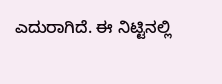ಎದುರಾಗಿದೆ. ಈ ನಿಟ್ಟಿನಲ್ಲಿ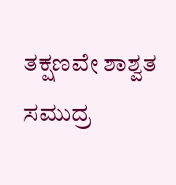ತಕ್ಷಣವೇ ಶಾಶ್ವತ ಸಮುದ್ರ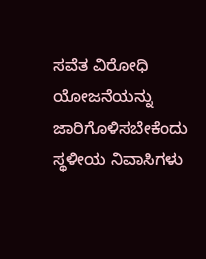ಸವೆತ ವಿರೋಧಿ ಯೋಜನೆಯನ್ನು ಜಾರಿಗೊಳಿಸಬೇಕೆಂದು ಸ್ಥಳೀಯ ನಿವಾಸಿಗಳು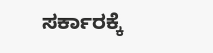ಸರ್ಕಾರಕ್ಕೆ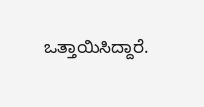ಒತ್ತಾಯಿಸಿದ್ದಾರೆ.